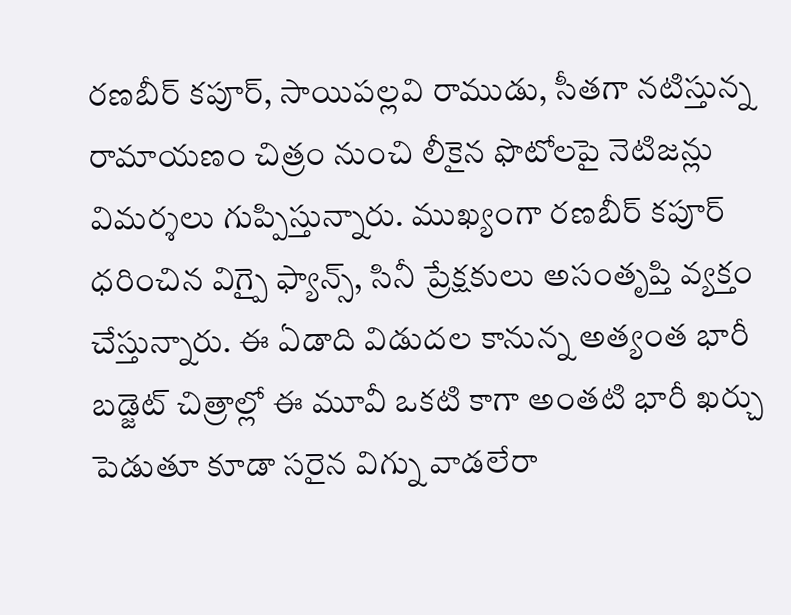రణబీర్ కపూర్, సాయిపల్లవి రాముడు, సీతగా నటిస్తున్న రామాయణం చిత్రం నుంచి లీకైన ఫొటోలపై నెటిజన్లు విమర్శలు గుప్పిస్తున్నారు. ముఖ్యంగా రణబీర్ కపూర్ ధరించిన విగ్పై ఫ్యాన్స్, సినీ ప్రేక్షకులు అసంతృప్తి వ్యక్తం చేస్తున్నారు. ఈ ఏడాది విడుదల కానున్న అత్యంత భారీ బడ్జెట్ చిత్రాల్లో ఈ మూవీ ఒకటి కాగా అంతటి భారీ ఖర్చు పెడుతూ కూడా సరైన విగ్ను వాడలేరా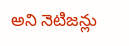అని నెటిజన్లు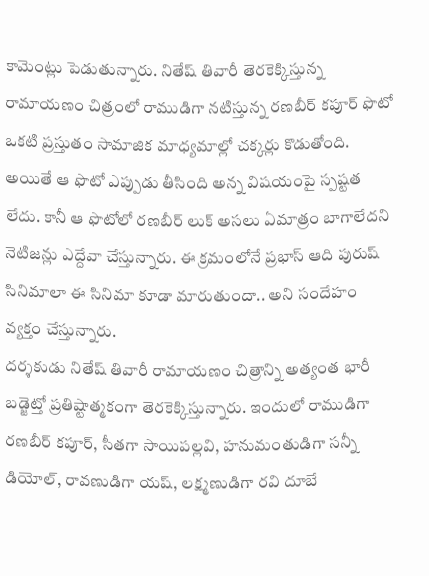కామెంట్లు పెడుతున్నారు. నితేష్ తివారీ తెరకెక్కిస్తున్న రామాయణం చిత్రంలో రాముడిగా నటిస్తున్న రణబీర్ కపూర్ ఫొటో ఒకటి ప్రస్తుతం సామాజిక మాధ్యమాల్లో చక్కర్లు కొడుతోంది. అయితే ఆ ఫొటో ఎప్పుడు తీసింది అన్న విషయంపై స్పష్టత లేదు. కానీ ఆ ఫొటోలో రణబీర్ లుక్ అసలు ఏమాత్రం బాగాలేదని నెటిజన్లు ఎద్దేవా చేస్తున్నారు. ఈ క్రమంలోనే ప్రభాస్ ఆది పురుష్ సినిమాలా ఈ సినిమా కూడా మారుతుందా.. అని సందేహం వ్యక్తం చేస్తున్నారు.
దర్శకుడు నితేష్ తివారీ రామాయణం చిత్రాన్ని అత్యంత భారీ బడ్జెట్తో ప్రతిష్టాత్మకంగా తెరకెక్కిస్తున్నారు. ఇందులో రాముడిగా రణబీర్ కపూర్, సీతగా సాయిపల్లవి, హనుమంతుడిగా సన్నీ డియోల్, రావణుడిగా యష్, లక్ష్మణుడిగా రవి దూబే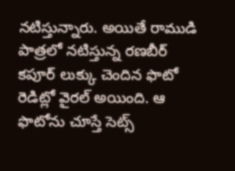నటిస్తున్నారు. అయితే రాముడి పాత్రలో నటిస్తున్న రణబీర్ కపూర్ లుక్కు చెందిన ఫొటో రెడిట్లో వైరల్ అయింది. ఆ ఫొటోను చూస్తే సెట్స్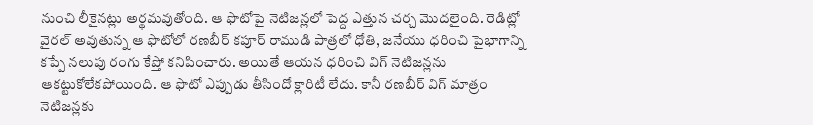నుంచి లీకైనట్లు అర్థమవుతోంది. ఆ ఫొటోపై నెటిజన్లలో పెద్ద ఎత్తున చర్చ మొదలైంది. రెడిట్లో వైరల్ అవుతున్న ఆ ఫొటోలో రణబీర్ కపూర్ రాముడి పాత్రలో ధోతి, జనేయు ధరించి పైభాగాన్ని కప్పే నలుపు రంగు కేప్తో కనిపించారు. అయితే ఆయన ధరించి విగ్ నెటిజన్లను ఆకట్టుకోలేకపోయింది. ఆ ఫొటో ఎప్పుడు తీసిందో క్లారిటీ లేదు. కానీ రణబీర్ విగ్ మాత్రం నెటిజన్లకు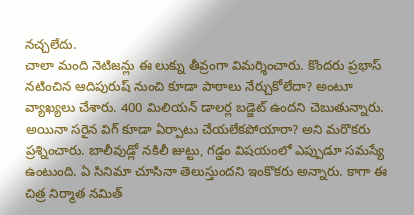నచ్చలేదు.
చాలా మంది నెటిజన్లు ఈ లుక్ను తీవ్రంగా విమర్శించారు. కొందరు ప్రభాస్ నటించిన ఆదిపురుష్ నుంచి కూడా పాఠాలు నేర్చుకోలేదా? అంటూ వ్యాఖ్యలు చేశారు. 400 మిలియన్ డాలర్ల బడ్జెట్ ఉందని చెబుతున్నారు. అయినా సరైన విగ్ కూడా ఏర్పాటు చేయలేకపోయారా? అని మరొకరు ప్రశ్నించారు. బాలీవుడ్లో నకిలీ జుట్టు, గడ్డం విషయంలో ఎప్పుడూ సమస్యే ఉంటుంది. ఏ సినిమా చూసినా తెలుస్తుందని ఇంకొకరు అన్నారు. కాగా ఈ చిత్ర నిర్మాత నమిత్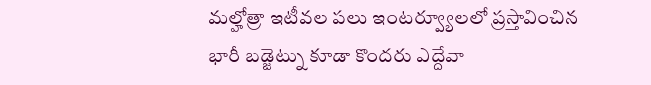మల్హోత్రా ఇటీవల పలు ఇంటర్వ్యూలలో ప్రస్తావించిన భారీ బడ్జెట్ను కూడా కొందరు ఎద్దేవా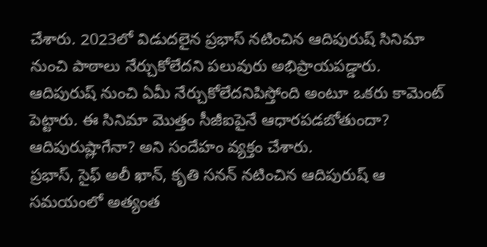చేశారు. 2023లో విడుదలైన ప్రభాస్ నటించిన ఆదిపురుష్ సినిమా నుంచి పాఠాలు నేర్చుకోలేదని పలువురు అభిప్రాయపడ్డారు. ఆదిపురుష్ నుంచి ఏమీ నేర్చుకోలేదనిపిస్తోంది అంటూ ఒకరు కామెంట్ పెట్టారు. ఈ సినిమా మొత్తం సీజీఐపైనే ఆధారపడబోతుందా? ఆదిపురుష్లాగేనా? అని సందేహం వ్యక్తం చేశారు.
ప్రభాస్, సైఫ్ అలీ ఖాన్, కృతి సనన్ నటించిన ఆదిపురుష్ ఆ సమయంలో అత్యంత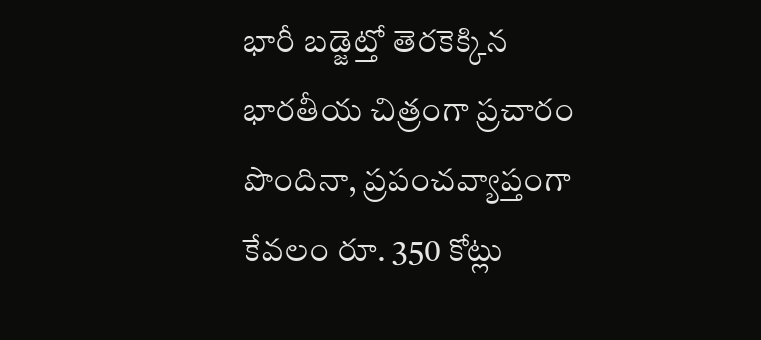భారీ బడ్జెట్తో తెరకెక్కిన భారతీయ చిత్రంగా ప్రచారం పొందినా, ప్రపంచవ్యాప్తంగా కేవలం రూ. 350 కోట్లు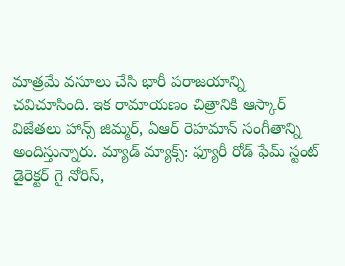మాత్రమే వసూలు చేసి భారీ పరాజయాన్ని చవిచూసింది. ఇక రామాయణం చిత్రానికి ఆస్కార్ విజేతలు హాన్స్ జిమ్మర్, ఏఆర్ రెహమాన్ సంగీతాన్ని అందిస్తున్నారు. మ్యాడ్ మ్యాక్స్: ఫ్యూరీ రోడ్ ఫేమ్ స్టంట్ డైరెక్టర్ గై నోరిస్,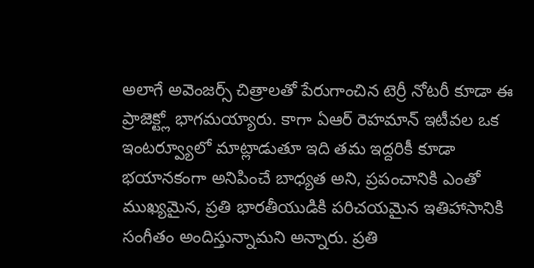అలాగే అవెంజర్స్ చిత్రాలతో పేరుగాంచిన టెర్రీ నోటరీ కూడా ఈ ప్రాజెక్ట్లో భాగమయ్యారు. కాగా ఏఆర్ రెహమాన్ ఇటీవల ఒక ఇంటర్వ్యూలో మాట్లాడుతూ ఇది తమ ఇద్దరికీ కూడా భయానకంగా అనిపించే బాధ్యత అని, ప్రపంచానికి ఎంతో ముఖ్యమైన, ప్రతి భారతీయుడికి పరిచయమైన ఇతిహాసానికి సంగీతం అందిస్తున్నామని అన్నారు. ప్రతి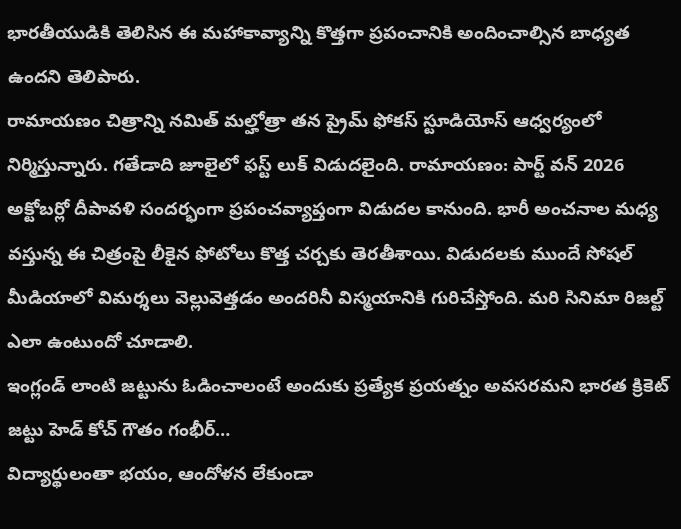భారతీయుడికి తెలిసిన ఈ మహాకావ్యాన్ని కొత్తగా ప్రపంచానికి అందించాల్సిన బాధ్యత ఉందని తెలిపారు.
రామాయణం చిత్రాన్ని నమిత్ మల్హోత్రా తన ప్రైమ్ ఫోకస్ స్టూడియోస్ ఆధ్వర్యంలో నిర్మిస్తున్నారు. గతేడాది జూలైలో ఫస్ట్ లుక్ విడుదలైంది. రామాయణం: పార్ట్ వన్ 2026 అక్టోబర్లో దీపావళి సందర్భంగా ప్రపంచవ్యాప్తంగా విడుదల కానుంది. భారీ అంచనాల మధ్య వస్తున్న ఈ చిత్రంపై లీకైన ఫోటోలు కొత్త చర్చకు తెరతీశాయి. విడుదలకు ముందే సోషల్ మీడియాలో విమర్శలు వెల్లువెత్తడం అందరినీ విస్మయానికి గురిచేస్తోంది. మరి సినిమా రిజల్ట్ ఎలా ఉంటుందో చూడాలి.
ఇంగ్లండ్ లాంటి జట్టును ఓడించాలంటే అందుకు ప్రత్యేక ప్రయత్నం అవసరమని భారత క్రికెట్ జట్టు హెడ్ కోచ్ గౌతం గంభీర్…
విద్యార్థులంతా భయం, ఆందోళన లేకుండా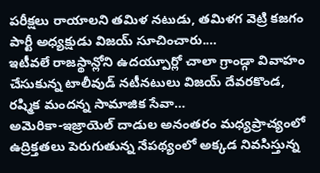పరీక్షలు రాయాలని తమిళ నటుడు, తమిళగ వెట్రి కజగం పార్టీ అధ్యక్షుడు విజయ్ సూచించారు.…
ఇటీవలే రాజస్థాన్లోని ఉదయ్పూర్లో చాలా గ్రాండ్గా వివాహం చేసుకున్న టాలీవుడ్ నటీనటులు విజయ్ దేవరకొండ, రష్మిక మందన్న సామాజిక సేవా…
అమెరికా-ఇజ్రాయెల్ దాడుల అనంతరం మధ్యప్రాచ్యంలో ఉద్రిక్తతలు పెరుగుతున్న నేపథ్యంలో అక్కడ నివసిస్తున్న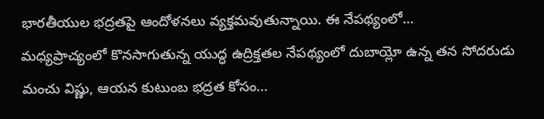భారతీయుల భద్రతపై ఆందోళనలు వ్యక్తమవుతున్నాయి. ఈ నేపథ్యంలో…
మధ్యప్రాచ్యంలో కొనసాగుతున్న యుద్ధ ఉద్రిక్తతల నేపథ్యంలో దుబాయ్లో ఉన్న తన సోదరుడు మంచు విష్ణు, ఆయన కుటుంబ భద్రత కోసం…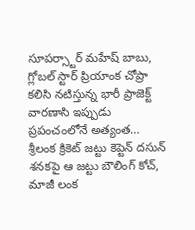సూపర్స్టార్ మహేష్ బాబు, గ్లోబల్ స్టార్ ప్రియాంక చోప్రా కలిసి నటిస్తున్న భారీ ప్రాజెక్ట్ వారణాసి ఇప్పుడు ప్రపంచంలోనే అత్యంత…
శ్రీలంక క్రికెట్ జట్టు కెప్టెన్ దసున్ శనకపై ఆ జట్టు బౌలింగ్ కోచ్, మాజీ లంక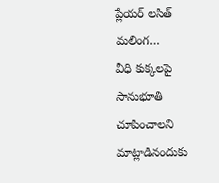ప్లేయర్ లసిత్ మలింగ…
వీధి కుక్కలపై సానుభూతి చూపించాలని మాట్లాడినందుకు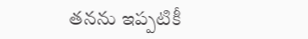తనను ఇప్పటికీ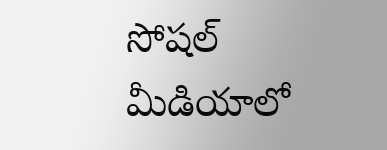సోషల్ మీడియాలో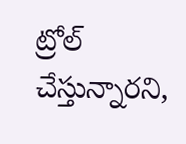ట్రోల్ చేస్తున్నారని,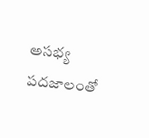అసభ్య పదజాలంతో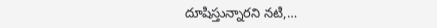దూషిస్తున్నారని నటి,…